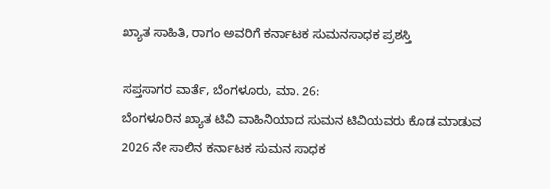ಖ್ಯಾತ ಸಾಹಿತಿ, ರಾಗಂ ಅವರಿಗೆ ಕರ್ನಾಟಕ ಸುಮನಸಾಧಕ ಪ್ರಶಸ್ತಿ

ಸಪ್ತಸಾಗರ ವಾರ್ತೆ, ಬೆಂಗಳೂರು, ಮಾ. 26:
ಬೆಂಗಳೂರಿನ ಖ್ಯಾತ ಟಿವಿ ವಾಹಿನಿಯಾದ ಸುಮನ ಟಿವಿಯವರು ಕೊಡ ಮಾಡುವ 2026 ನೇ ಸಾಲಿನ ಕರ್ನಾಟಕ ಸುಮನ ಸಾಧಕ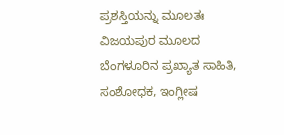ಪ್ರಶಸ್ತಿಯನ್ನು ಮೂಲತಃ ವಿಜಯಪುರ ಮೂಲದ ಬೆಂಗಳೂರಿನ ಪ್ರಖ್ಯಾತ ಸಾಹಿತಿ, ಸಂಶೋಧಕ, ಇಂಗ್ಲೀಷ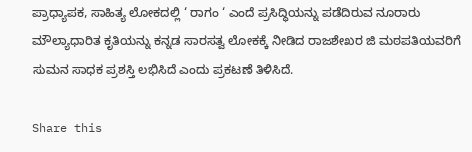ಪ್ರಾಧ್ಯಾಪಕ, ಸಾಹಿತ್ಯ ಲೋಕದಲ್ಲಿ ‘ ರಾಗಂ ‘ ಎಂದೆ ಪ್ರಸಿದ್ಧಿಯನ್ನು ಪಡೆದಿರುವ ನೂರಾರು ಮೌಲ್ಯಾಧಾರಿತ ಕೃತಿಯನ್ನು ಕನ್ನಡ ಸಾರಸತ್ವ ಲೋಕಕ್ಕೆ ನೀಡಿದ ರಾಜಶೇಖರ ಜಿ ಮಠಪತಿಯವರಿಗೆ ಸುಮನ ಸಾಧಕ ಪ್ರಶಸ್ತಿ ಲಭಿಸಿದೆ ಎಂದು ಪ್ರಕಟಣೆ ತಿಳಿಸಿದೆ.

Share this